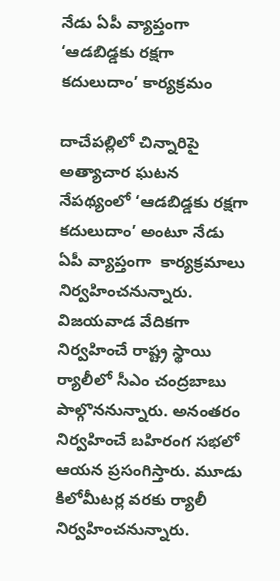నేడు ఏపీ వ్యాప్తంగా ‘ఆడబిడ్డకు రక్షగా కదులుదాం’ కార్యక్రమం

దాచేపల్లిలో చిన్నారిపై అత్యాచార ఘటన నేపథ్యంలో ‘ఆడబిడ్డకు రక్షగా కదులుదాం’ అంటూ నేడు ఏపీ వ్యాప్తంగా  కార్యక్రమాలు నిర్వహించనున్నారు. విజయవాడ వేదికగా నిర్వహించే రాష్ట్ర స్థాయి ర్యాలీలో సీఎం చంద్రబాబు పాల్గొననున్నారు. అనంతరం నిర్వహించే బహిరంగ సభలో ఆయన ప్రసంగిస్తారు. మూడు కిలోమీటర్ల వరకు ర్యాలీ నిర్వహించనున్నారు.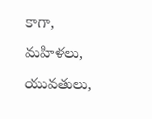కాగా, మహిళలు, యువతులు,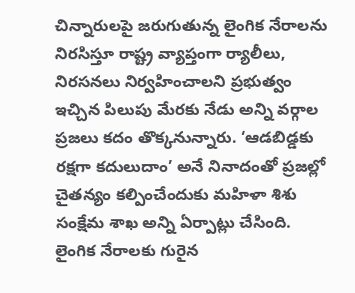చిన్నారులపై జరుగుతున్న లైంగిక నేరాలను నిరసిస్తూ రాష్ట్ర వ్యాప్తంగా ర్యాలీలు, నిరసనలు నిర్వహించాలని ప్రభుత్వం ఇచ్చిన పిలుపు మేరకు నేడు అన్ని వర్గాల ప్రజలు కదం తొక్కనున్నారు. ‘ఆడబిడ్డకు రక్షగా కదులుదాం’ అనే నినాదంతో ప్రజల్లో చైతన్యం కల్పించేందుకు మహిళా శిశు సంక్షేమ శాఖ అన్ని ఏర్పాట్లు చేసింది. లైంగిక నేరాలకు గురైన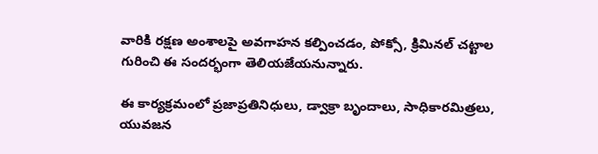వారికి రక్షణ అంశాలపై అవగాహన కల్పించడం, పోక్సో, క్రిమినల్ చట్టాల గురించి ఈ సందర్భంగా తెలియజేయనున్నారు.

ఈ కార్యక్రమంలో ప్రజాప్రతినిధులు, డ్వాక్రా బృందాలు, సాధికారమిత్రలు, యువజన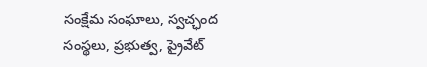సంక్షేమ సంఘాలు, స్వచ్ఛంద సంస్థలు, ప్రభుత్వ, ప్రైవేట్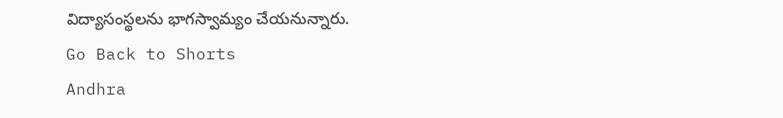విద్యాసంస్థలను భాగస్వామ్యం చేయనున్నారు.
Go Back to Shorts
Andhra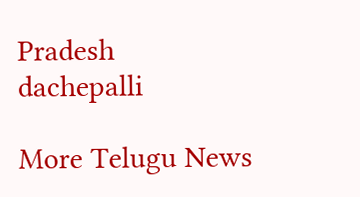Pradesh
dachepalli

More Telugu News